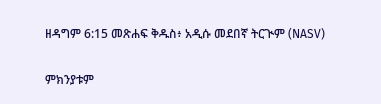ዘዳግም 6:15 መጽሐፍ ቅዱስ፥ አዲሱ መደበኛ ትርጒም (NASV)

ምክንያቱም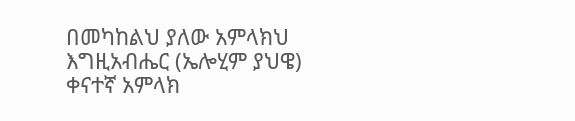በመካከልህ ያለው አምላክህ እግዚአብሔር (ኤሎሂም ያህዌ) ቀናተኛ አምላክ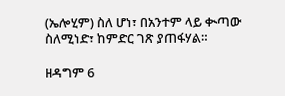(ኤሎሂም) ስለ ሆነ፣ በአንተም ላይ ቊጣው ስለሚነድ፣ ከምድር ገጽ ያጠፋሃል።

ዘዳግም 6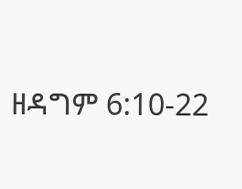ዘዳግም 6:10-22